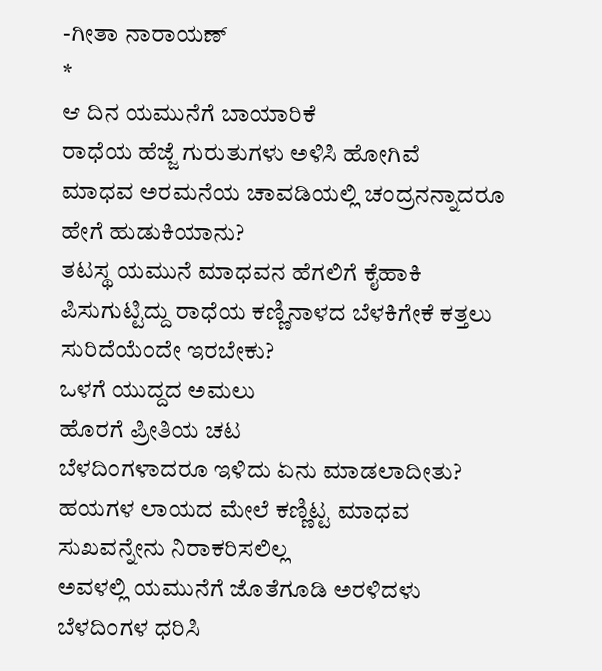-ಗೀತಾ ನಾರಾಯಣ್
*
ಆ ದಿನ ಯಮುನೆಗೆ ಬಾಯಾರಿಕೆ
ರಾಧೆಯ ಹೆಜ್ಜೆ ಗುರುತುಗಳು ಅಳಿಸಿ ಹೋಗಿವೆ
ಮಾಧವ ಅರಮನೆಯ ಚಾವಡಿಯಲ್ಲಿ ಚಂದ್ರನನ್ನಾದರೂ ಹೇಗೆ ಹುಡುಕಿಯಾನು?
ತಟಸ್ಥ ಯಮುನೆ ಮಾಧವನ ಹೆಗಲಿಗೆ ಕೈಹಾಕಿ ಪಿಸುಗುಟ್ಟಿದ್ದು ರಾಧೆಯ ಕಣ್ಣಿನಾಳದ ಬೆಳಕಿಗೇಕೆ ಕತ್ತಲು ಸುರಿದೆಯೆಂದೇ ಇರಬೇಕು?
ಒಳಗೆ ಯುದ್ದದ ಅಮಲು
ಹೊರಗೆ ಪ್ರೀತಿಯ ಚಟ
ಬೆಳದಿಂಗಳಾದರೂ ಇಳಿದು ಏನು ಮಾಡಲಾದೀತು?
ಹಯಗಳ ಲಾಯದ ಮೇಲೆ ಕಣ್ಣಿಟ್ಟ ಮಾಧವ ಸುಖವನ್ನೇನು ನಿರಾಕರಿಸಲಿಲ್ಲ
ಅವಳಲ್ಲಿ ಯಮುನೆಗೆ ಜೊತೆಗೂಡಿ ಅರಳಿದಳು
ಬೆಳದಿಂಗಳ ಧರಿಸಿ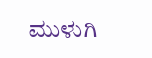ಮುಳುಗಿ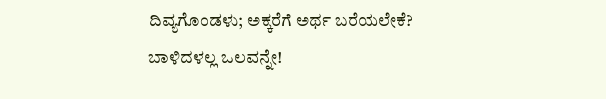ದಿವ್ಯಗೊಂಡಳು; ಅಕ್ಕರೆಗೆ ಅರ್ಥ ಬರೆಯಲೇಕೆ? ಬಾಳಿದಳಲ್ಲ ಒಲವನ್ನೇ!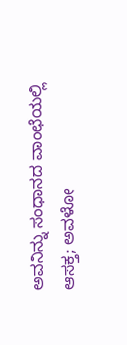ಅವನಿನ್ನು ಸಂಧಾನದ ವಾಂಛೆಯಲ್ಲಿ ಆಸಕ್ತ; ಅವಳೋ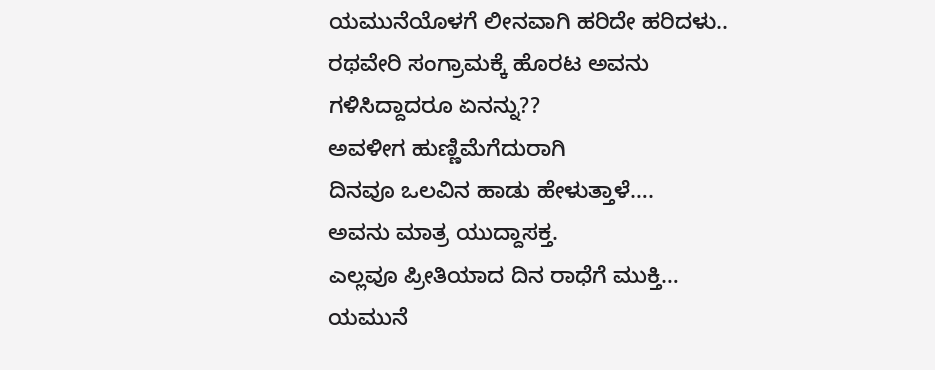ಯಮುನೆಯೊಳಗೆ ಲೀನವಾಗಿ ಹರಿದೇ ಹರಿದಳು..
ರಥವೇರಿ ಸಂಗ್ರಾಮಕ್ಕೆ ಹೊರಟ ಅವನು ಗಳಿಸಿದ್ದಾದರೂ ಏನನ್ನು??
ಅವಳೀಗ ಹುಣ್ಣಿಮೆಗೆದುರಾಗಿ
ದಿನವೂ ಒಲವಿನ ಹಾಡು ಹೇಳುತ್ತಾಳೆ….
ಅವನು ಮಾತ್ರ ಯುದ್ದಾಸಕ್ತ.
ಎಲ್ಲವೂ ಪ್ರೀತಿಯಾದ ದಿನ ರಾಧೆಗೆ ಮುಕ್ತಿ…
ಯಮುನೆ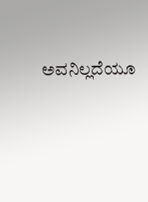ಅವನಿಲ್ಲದೆಯೂ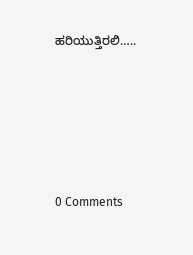ಹರಿಯುತ್ತಿರಲಿ…..






0 Comments